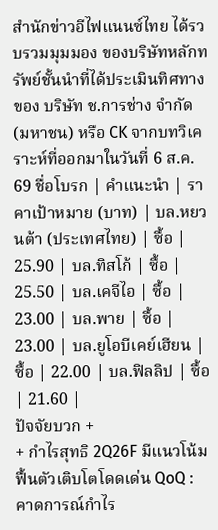สำนักข่าวอีไฟแนนซ์ไทย ได้รวบรวมมุมมอง ของบริษัทหลักทรัพย์ชั้นนำที่ได้ประเมินทิศทางของ บริษัท ช.การช่าง จำกัด (มหาชน) หรือ CK จากบทวิเคราะห์ที่ออกมาในวันที่ 6 ส.ค. 69 ชื่อโบรก | คำแนะนำ | ราคาเป้าหมาย (บาท) | บล.หยวนต้า (ประเทศไทย) | ซื้อ | 25.90 | บล.ทิสโก้ | ซื้อ | 25.50 | บล.เคจีไอ | ซื้อ | 23.00 | บล.พาย | ซื้อ | 23.00 | บล.ยูโอบีเคย์เฮียน | ซื้อ | 22.00 | บล.ฟิลลิป | ซื้อ | 21.60 |
ปัจจัยบวก +
+ กำไรสุทธิ 2Q26F มีแนวโน้มฟื้นตัวเติบโตโดดเด่น QoQ : คาดการณ์กำไร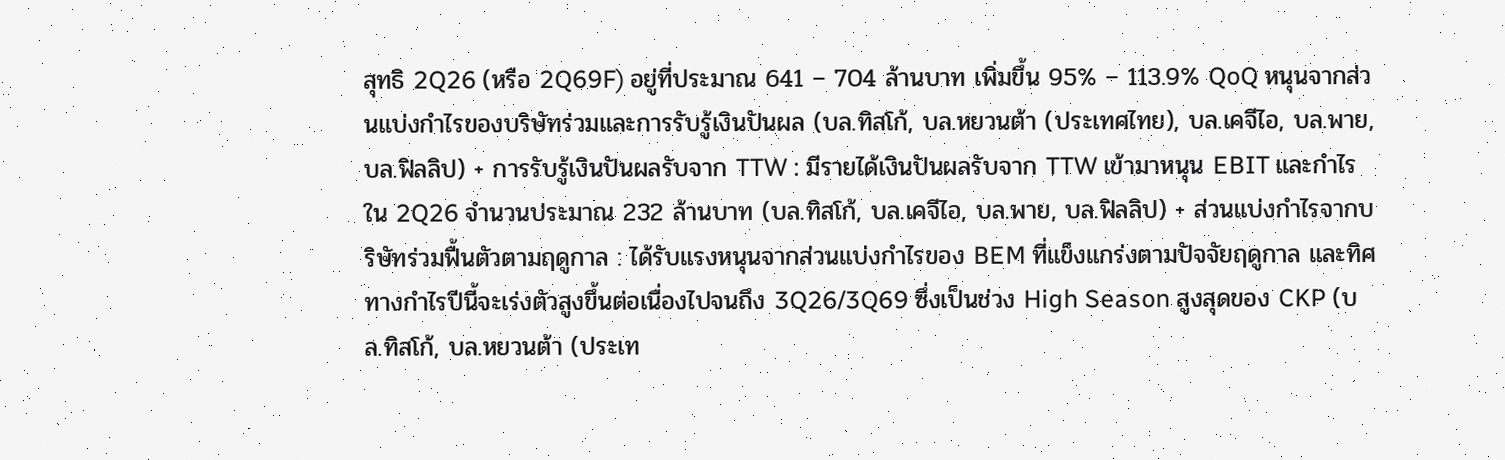สุทธิ 2Q26 (หรือ 2Q69F) อยู่ที่ประมาณ 641 – 704 ล้านบาท เพิ่มขึ้น 95% – 113.9% QoQ หนุนจากส่วนแบ่งกำไรของบริษัทร่วมและการรับรู้เงินปันผล (บล.ทิสโก้, บล.หยวนต้า (ประเทศไทย), บล.เคจีไอ, บล.พาย, บล.ฟิลลิป) + การรับรู้เงินปันผลรับจาก TTW : มีรายได้เงินปันผลรับจาก TTW เข้ามาหนุน EBIT และกำไรใน 2Q26 จำนวนประมาณ 232 ล้านบาท (บล.ทิสโก้, บล.เคจีไอ, บล.พาย, บล.ฟิลลิป) + ส่วนแบ่งกำไรจากบริษัทร่วมฟื้นตัวตามฤดูกาล : ได้รับแรงหนุนจากส่วนแบ่งกำไรของ BEM ที่แข็งแกร่งตามปัจจัยฤดูกาล และทิศทางกำไรปีนี้จะเร่งตัวสูงขึ้นต่อเนื่องไปจนถึง 3Q26/3Q69 ซึ่งเป็นช่วง High Season สูงสุดของ CKP (บล.ทิสโก้, บล.หยวนต้า (ประเท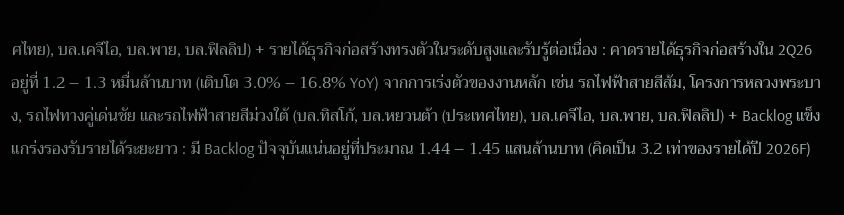ศไทย), บล.เคจีไอ, บล.พาย, บล.ฟิลลิป) + รายได้ธุรกิจก่อสร้างทรงตัวในระดับสูงและรับรู้ต่อเนื่อง : คาดรายได้ธุรกิจก่อสร้างใน 2Q26 อยู่ที่ 1.2 – 1.3 หมื่นล้านบาท (เติบโต 3.0% – 16.8% YoY) จากการเร่งตัวของงานหลัก เช่น รถไฟฟ้าสายสีส้ม, โครงการหลวงพระบาง, รถไฟทางคู่เด่นชัย และรถไฟฟ้าสายสีม่วงใต้ (บล.ทิสโก้, บล.หยวนต้า (ประเทศไทย), บล.เคจีไอ, บล.พาย, บล.ฟิลลิป) + Backlog แข็งแกร่งรองรับรายได้ระยะยาว : มี Backlog ปัจจุบันแน่นอยู่ที่ประมาณ 1.44 – 1.45 แสนล้านบาท (คิดเป็น 3.2 เท่าของรายได้ปี 2026F)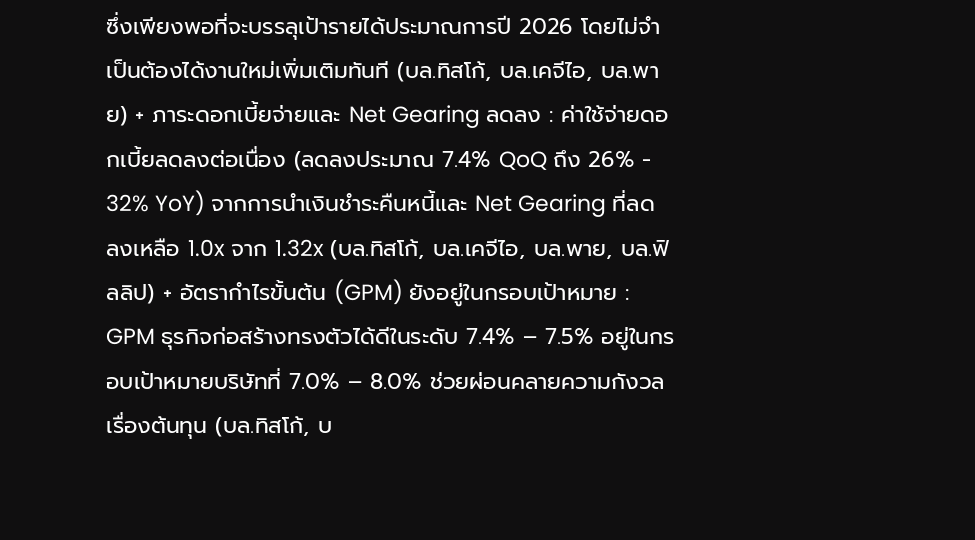ซึ่งเพียงพอที่จะบรรลุเป้ารายได้ประมาณการปี 2026 โดยไม่จำเป็นต้องได้งานใหม่เพิ่มเติมทันที (บล.ทิสโก้, บล.เคจีไอ, บล.พาย) + ภาระดอกเบี้ยจ่ายและ Net Gearing ลดลง : ค่าใช้จ่ายดอกเบี้ยลดลงต่อเนื่อง (ลดลงประมาณ 7.4% QoQ ถึง 26% - 32% YoY) จากการนำเงินชำระคืนหนี้และ Net Gearing ที่ลดลงเหลือ 1.0x จาก 1.32x (บล.ทิสโก้, บล.เคจีไอ, บล.พาย, บล.ฟิลลิป) + อัตรากำไรขั้นต้น (GPM) ยังอยู่ในกรอบเป้าหมาย : GPM ธุรกิจก่อสร้างทรงตัวได้ดีในระดับ 7.4% – 7.5% อยู่ในกรอบเป้าหมายบริษัทที่ 7.0% – 8.0% ช่วยผ่อนคลายความกังวลเรื่องต้นทุน (บล.ทิสโก้, บ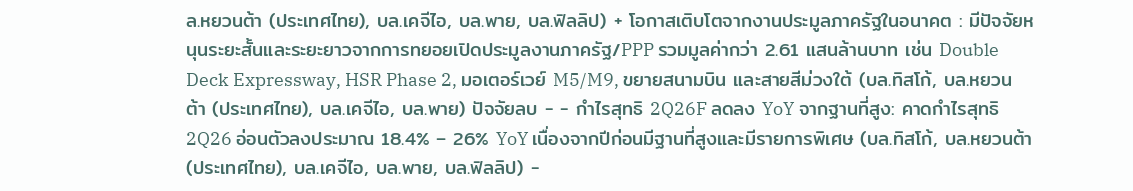ล.หยวนต้า (ประเทศไทย), บล.เคจีไอ, บล.พาย, บล.ฟิลลิป) + โอกาสเติบโตจากงานประมูลภาครัฐในอนาคต : มีปัจจัยหนุนระยะสั้นและระยะยาวจากการทยอยเปิดประมูลงานภาครัฐ/PPP รวมมูลค่ากว่า 2.61 แสนล้านบาท เช่น Double Deck Expressway, HSR Phase 2, มอเตอร์เวย์ M5/M9, ขยายสนามบิน และสายสีม่วงใต้ (บล.ทิสโก้, บล.หยวนต้า (ประเทศไทย), บล.เคจีไอ, บล.พาย) ปัจจัยลบ - - กำไรสุทธิ 2Q26F ลดลง YoY จากฐานที่สูง: คาดกำไรสุทธิ 2Q26 อ่อนตัวลงประมาณ 18.4% – 26% YoY เนื่องจากปีก่อนมีฐานที่สูงและมีรายการพิเศษ (บล.ทิสโก้, บล.หยวนต้า (ประเทศไทย), บล.เคจีไอ, บล.พาย, บล.ฟิลลิป) -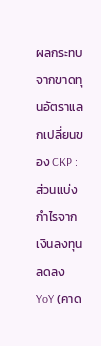ผลกระทบจากขาดทุนอัตราแลกเปลี่ยนของ CKP : ส่วนแบ่งกำไรจากเงินลงทุนลดลง YoY (คาด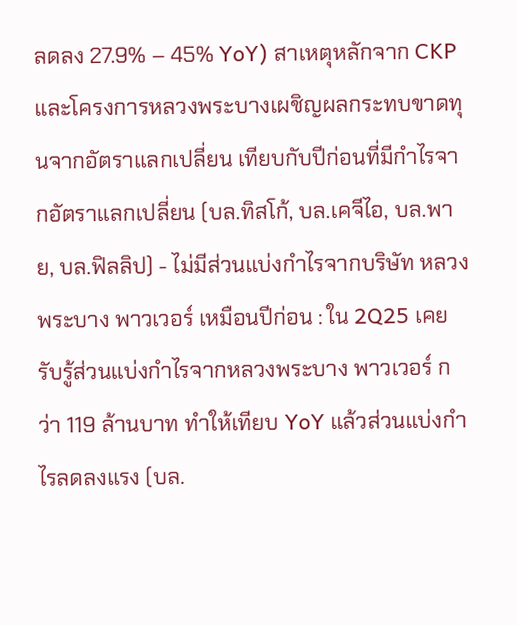ลดลง 27.9% – 45% YoY) สาเหตุหลักจาก CKP และโครงการหลวงพระบางเผชิญผลกระทบขาดทุนจากอัตราแลกเปลี่ยน เทียบกับปีก่อนที่มีกำไรจากอัตราแลกเปลี่ยน (บล.ทิสโก้, บล.เคจีไอ, บล.พาย, บล.ฟิลลิป) - ไม่มีส่วนแบ่งกำไรจากบริษัท หลวงพระบาง พาวเวอร์ เหมือนปีก่อน : ใน 2Q25 เคยรับรู้ส่วนแบ่งกำไรจากหลวงพระบาง พาวเวอร์ กว่า 119 ล้านบาท ทำให้เทียบ YoY แล้วส่วนแบ่งกำไรลดลงแรง (บล.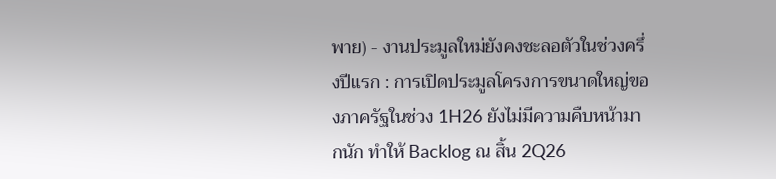พาย) - งานประมูลใหม่ยังคงชะลอตัวในช่วงครึ่งปีแรก : การเปิดประมูลโครงการขนาดใหญ่ของภาครัฐในช่วง 1H26 ยังไม่มีความคืบหน้ามากนัก ทำให้ Backlog ณ สิ้น 2Q26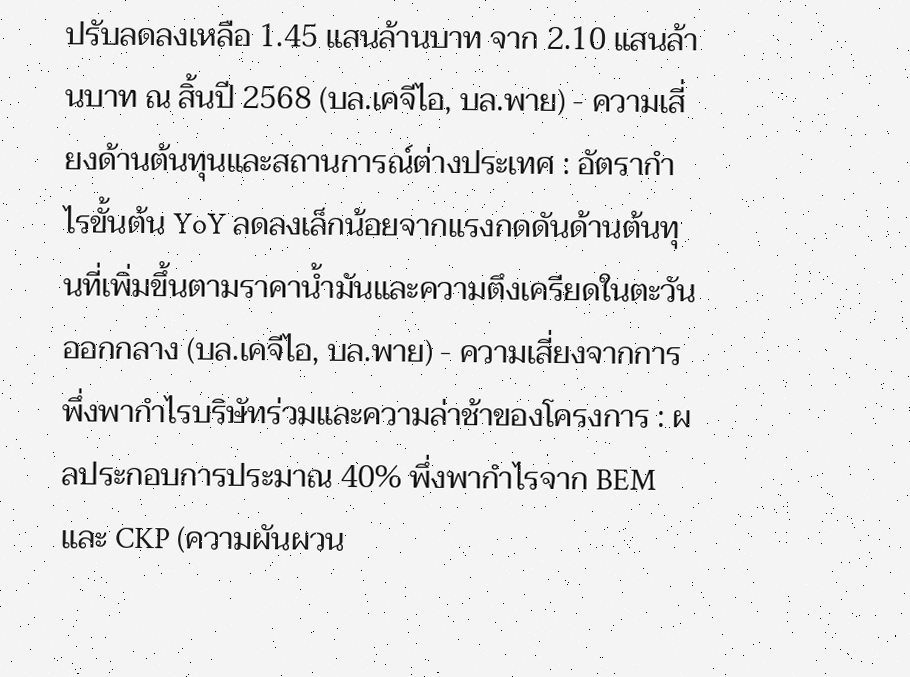ปรับลดลงเหลือ 1.45 แสนล้านบาท จาก 2.10 แสนล้านบาท ณ สิ้นปี 2568 (บล.เคจีไอ, บล.พาย) - ความเสี่ยงด้านต้นทุนและสถานการณ์ต่างประเทศ : อัตรากำไรขั้นต้น YoY ลดลงเล็กน้อยจากแรงกดดันด้านต้นทุนที่เพิ่มขึ้นตามราคาน้ำมันและความตึงเครียดในตะวันออกกลาง (บล.เคจีไอ, บล.พาย) - ความเสี่ยงจากการพึ่งพากำไรบริษัทร่วมและความล่าช้าของโครงการ : ผลประกอบการประมาณ 40% พึ่งพากำไรจาก BEM และ CKP (ความผันผวน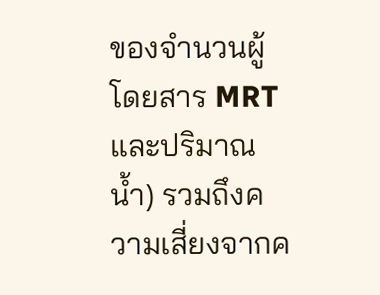ของจำนวนผู้โดยสาร MRT และปริมาณน้ำ) รวมถึงความเสี่ยงจากค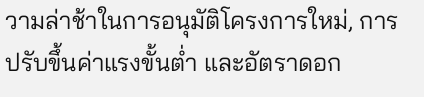วามล่าช้าในการอนุมัติโครงการใหม่, การปรับขึ้นค่าแรงขั้นต่ำ และอัตราดอก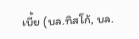เบี้ย (บล.ทิสโก้, บล.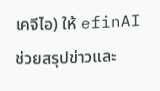เคจีไอ) ให้ efinAI ช่วยสรุปข่าวและ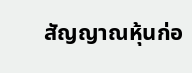สัญญาณหุ้นก่อ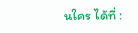นใคร ได้ที่ :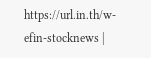https://url.in.th/w-efin-stocknews |